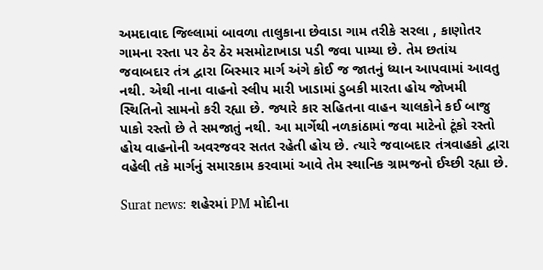અમદાવાદ જિલ્લામાં બાવળા તાલુકાના છેવાડા ગામ તરીકે સરલા , કાણોતર ગામના રસ્તા પર ઠેર ઠેર મસમોટાખાડા પડી જવા પામ્યા છે. તેમ છતાંય જવાબદાર તંત્ર દ્વારા બિસ્માર માર્ગ અંગે કોઈ જ જાતનું ધ્યાન આપવામાં આવતુ નથી. એથી નાના વાહનો સ્લીપ મારી ખાડામાં ડુબકી મારતા હોય જોખમી સ્થિતિનો સામનો કરી રહ્યા છે. જ્યારે કાર સહિતના વાહન ચાલકોને કઈ બાજુ પાકો રસ્તો છે તે સમજાતું નથી. આ માર્ગેથી નળકાંઠામાં જવા માટેનો ટૂંકો રસ્તો હોય વાહનોની અવરજવર સતત રહેતી હોય છે. ત્યારે જવાબદાર તંત્રવાહકો દ્વારા વહેલી તકે માર્ગનું સમારકામ કરવામાં આવે તેમ સ્થાનિક ગ્રામજનો ઈચ્છી રહ્યા છે.

Surat news: શહેરમાં PM મોદીના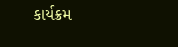કાર્યક્રમ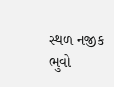સ્થળ નજીક ભુવો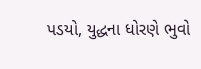પડયો, યુદ્ધના ધોરણે ભુવો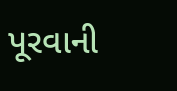પૂરવાની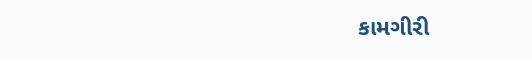કામગીરી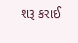શરૂ કરાઈ